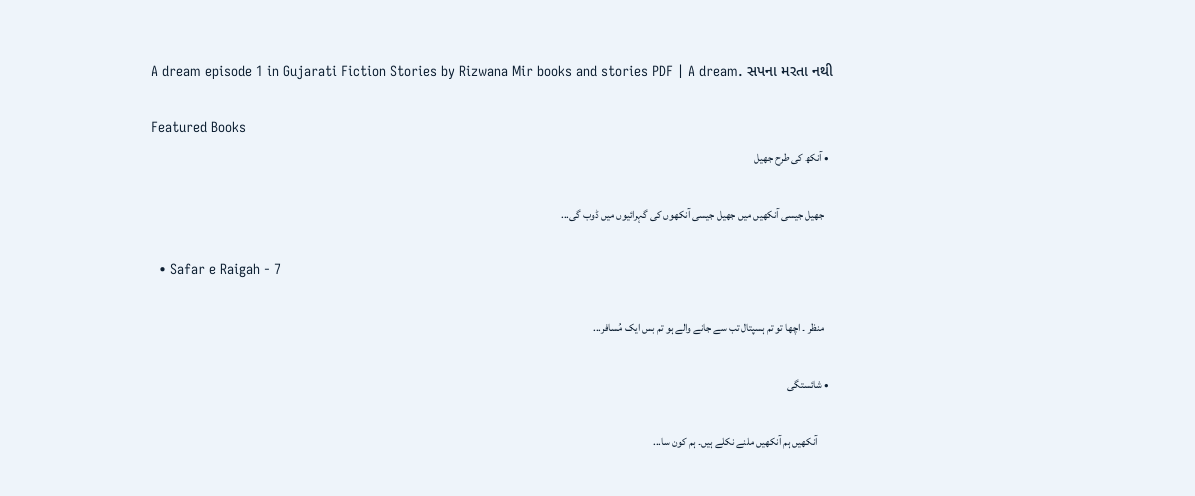A dream episode 1 in Gujarati Fiction Stories by Rizwana Mir books and stories PDF | A dream. સપના મરતા નથી

Featured Books
  • آنکھ کی طرح جھیل

    جھیل جیسی آنکھیں میں جھیل جیسی آنکھوں کی گہرائیوں میں ڈوب گی...

  • Safar e Raigah - 7

    منظر ۔ اچھا تو تم ہسپتال تب سے جانے والے ہو تم بس ایک مُسافر...

  • شائستگی

       آنکھیں ہم آنکھیں ملنے نکلے ہیں۔ ہم کون سا...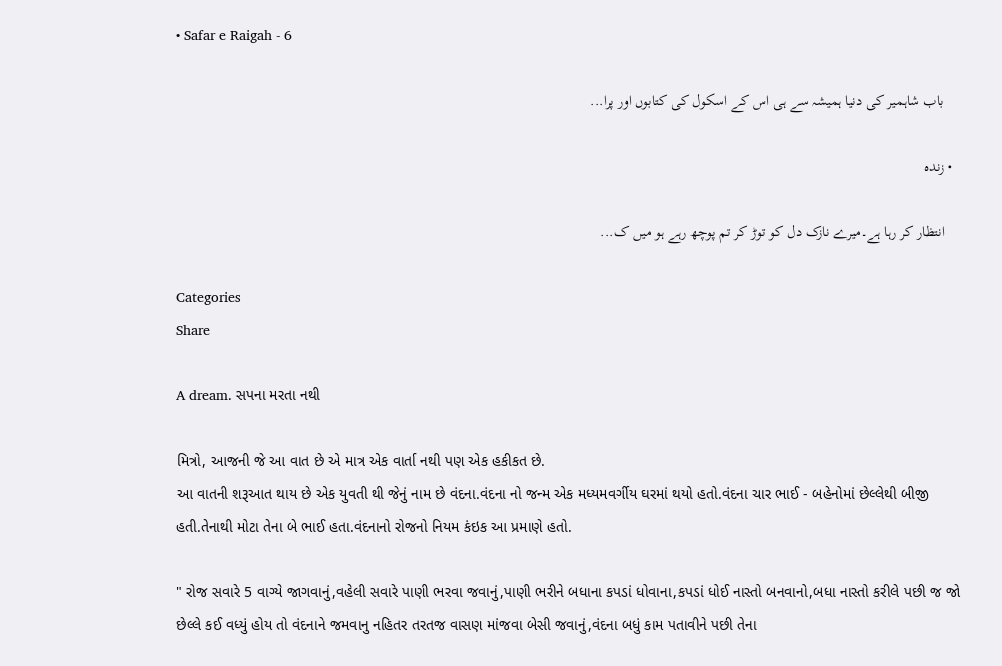• Safar e Raigah - 6

    باب شاہمیر کی دنیا ہمیشہ سے ہی اس کے اسکول کی کتابوں اور پرا...

  • زندہ

    انتظار کر رہا ہے۔میرے نازک دل کو توڑ کر تم پوچھ رہے ہو میں ک...

Categories
Share

A dream. સપના મરતા નથી

મિત્રો, આજની જે આ વાત છે એ માત્ર એક વાર્તા નથી પણ એક હકીકત છે.
આ વાતની શરૂઆત થાય છે એક યુવતી થી જેનું નામ છે વંદના.વંદના નો જન્મ એક મધ્યમવર્ગીય ઘરમાં થયો હતો.વંદના ચાર ભાઈ - બહેનોમાં છેલ્લેથી બીજી હતી.તેનાથી મોટા તેના બે ભાઈ હતા.વંદનાનો રોજનો નિયમ કંઇક આ પ્રમાણે હતો.

" રોજ સવારે 5 વાગ્યે જાગવાનું,વહેલી સવારે પાણી ભરવા જવાનું,પાણી ભરીને બધાના કપડાં ધોવાના,કપડાં ધોઈ નાસ્તો બનવાનો,બધા નાસ્તો કરીલે પછી જ જો છેલ્લે કઈ વધ્યું હોય તો વંદનાને જમવાનુ નહિતર તરતજ વાસણ માંજવા બેસી જવાનું,વંદના બધું કામ પતાવીને પછી તેના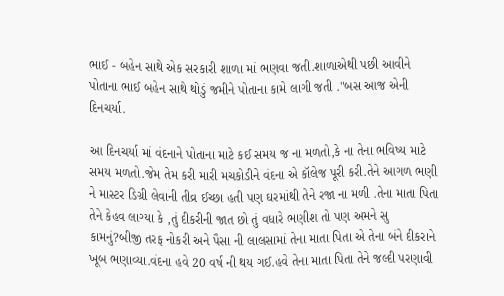ભાઈ - બહેન સાથે એક સરકારી શાળા માં ભણવા જતી.શાળાએથી પછી આવીને પોતાના ભાઈ બહેન સાથે થોડું જમીને પોતાના કામે લાગી જતી ."બસ આજ એની દિનચર્યા.

આ દિનચર્યા માં વંદનાને પોતાના માટે કઈ સમય જ ના મળતો,કે ના તેના ભવિષ્ય માટે સમય મળતો.જેમ તેમ કરી મારી મચકોડીને વંદના એ કૉલેજ પૂરી કરી.તેને આગળ ભણી ને માસ્ટર ડિગ્રી લેવાની તીવ્ર ઈચ્છા હતી પણ ઘરમાંથી તેને રજા ના મળી .તેના માતા પિતા તેને કેહવ લાગ્યા કે ,તું દીકરીની જાત છો તું વધારે ભણીશ તો પણ અમને સુ કામનું?બીજી તરફ નોકરી અને પૈસા ની લાલસામાં તેના માતા પિતા એ તેના બંને દીકરાને ખૂબ ભણાવ્યા.વંદના હવે 20 વર્ષ ની થય ગઈ.હવે તેના માતા પિતા તેને જલ્દી પરણાવી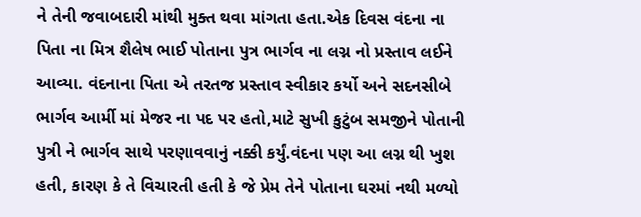ને તેની જવાબદારી માંથી મુક્ત થવા માંગતા હતા.એક દિવસ વંદના ના પિતા ના મિત્ર શૈલેષ ભાઈ પોતાના પુત્ર ભાર્ગવ ના લગ્ન નો પ્રસ્તાવ લઈને આવ્યા. વંદનાના પિતા એ તરતજ પ્રસ્તાવ સ્વીકાર કર્યો અને સદનસીબે ભાર્ગવ આર્મી માં મેજર ના પદ પર હતો,માટે સુખી કુટુંબ સમજીને પોતાની પુત્રી ને ભાર્ગવ સાથે પરણાવવાનું નક્કી કર્યું.વંદના પણ આ લગ્ન થી ખુશ હતી, કારણ કે તે વિચારતી હતી કે જે પ્રેમ તેને પોતાના ઘરમાં નથી મળ્યો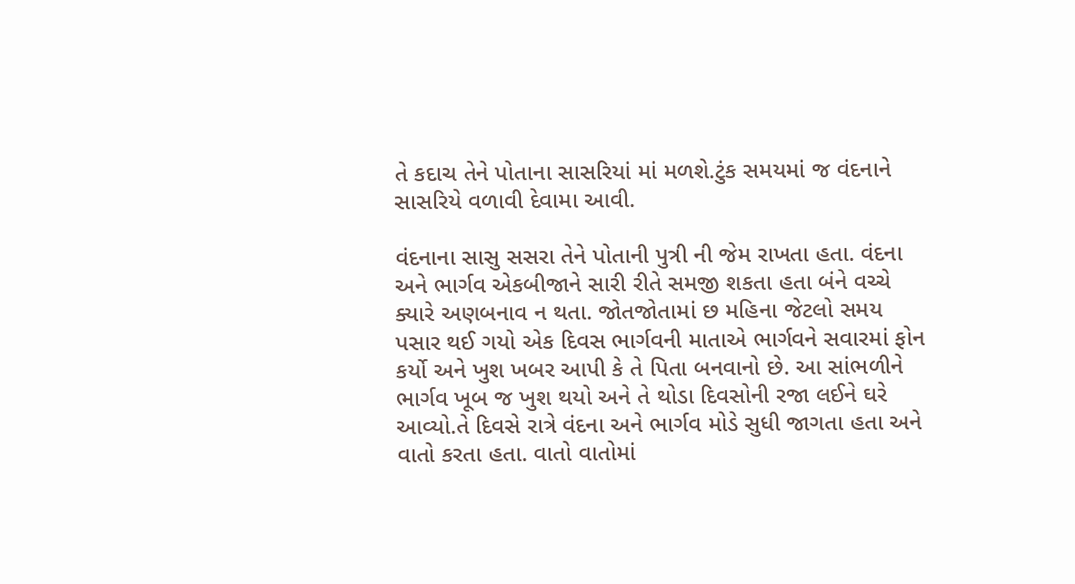તે કદાચ તેને પોતાના સાસરિયાં માં મળશે.ટુંક સમયમાં જ વંદનાને સાસરિયે વળાવી દેવામા આવી.

વંદનાના સાસુ સસરા તેને પોતાની પુત્રી ની જેમ રાખતા હતા. વંદના અને ભાર્ગવ એકબીજાને સારી રીતે સમજી શકતા હતા બંને વચ્ચે ક્યારે અણબનાવ ન થતા. જોતજોતામાં છ મહિના જેટલો સમય પસાર થઈ ગયો એક દિવસ ભાર્ગવની માતાએ ભાર્ગવને સવારમાં ફોન કર્યો અને ખુશ ખબર આપી કે તે પિતા બનવાનો છે. આ સાંભળીને ભાર્ગવ ખૂબ જ ખુશ થયો અને તે થોડા દિવસોની રજા લઈને ઘરે આવ્યો.તે દિવસે રાત્રે વંદના અને ભાર્ગવ મોડે સુધી જાગતા હતા અને વાતો કરતા હતા. વાતો વાતોમાં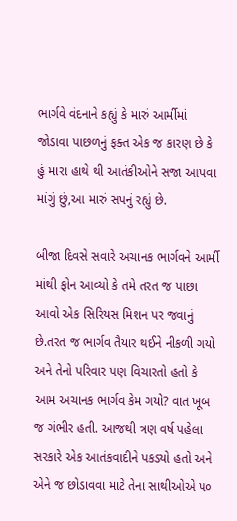ભાર્ગવે વંદનાને કહ્યું કે મારું આર્મીમાં જોડાવા પાછળનું ફક્ત એક જ કારણ છે કે હું મારા હાથે થી આતંકીઓને સજા આપવા માંગું છું,આ મારું સપનું રહ્યું છે.

બીજા દિવસે સવારે અચાનક ભાર્ગવને આર્મી માંથી ફોન આવ્યો કે તમે તરત જ પાછા આવો એક સિરિયસ મિશન પર જવાનું છે.તરત જ ભાર્ગવ તૈયાર થઈને નીકળી ગયો અને તેનો પરિવાર પણ વિચારતો હતો કે આમ અચાનક ભાર્ગવ કેમ ગયો? વાત ખૂબ જ ગંભીર હતી. આજથી ત્રણ વર્ષ પહેલા સરકારે એક આતંકવાદીને પકડ્યો હતો અને એને જ છોડાવવા માટે તેના સાથીઓએ ૫૦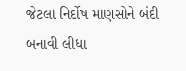જેટલા નિર્દોષ માણસોને બંદી બનાવી લીધા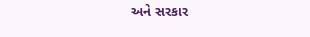અને સરકાર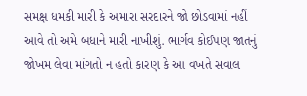સમક્ષ ધમકી મારી કે અમારા સરદારને જો છોડવામાં નહીં આવે તો અમે બધાને મારી નાખીશું. ભાર્ગવ કોઈપણ જાતનું જોખમ લેવા માંગતો ન હતો કારણ કે આ વખતે સવાલ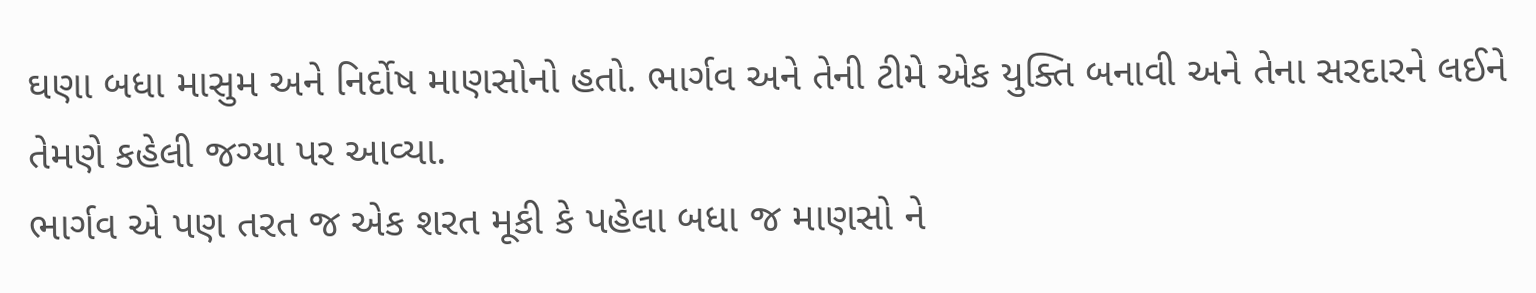ઘણા બધા માસુમ અને નિર્દોષ માણસોનો હતો. ભાર્ગવ અને તેની ટીમે એક યુક્તિ બનાવી અને તેના સરદારને લઈને તેમણે કહેલી જગ્યા પર આવ્યા.
ભાર્ગવ એ પણ તરત જ એક શરત મૂકી કે પહેલા બધા જ માણસો ને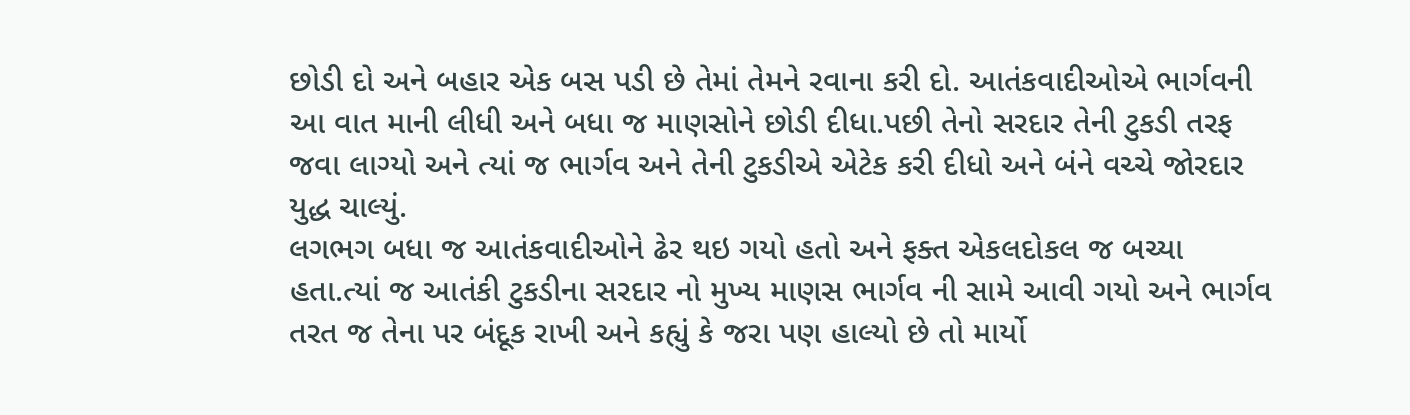છોડી દો અને બહાર એક બસ પડી છે તેમાં તેમને રવાના કરી દો. આતંકવાદીઓએ ભાર્ગવની આ વાત માની લીધી અને બધા જ માણસોને છોડી દીધા.પછી તેનો સરદાર તેની ટુકડી તરફ જવા લાગ્યો અને ત્યાં જ ભાર્ગવ અને તેની ટુકડીએ એટેક કરી દીધો અને બંને વચ્ચે જોરદાર યુદ્ધ ચાલ્યું.
લગભગ બધા જ આતંકવાદીઓને ઢેર થઇ ગયો હતો અને ફક્ત એકલદોકલ જ બચ્યા હતા.ત્યાં જ આતંકી ટુકડીના સરદાર નો મુખ્ય માણસ ભાર્ગવ ની સામે આવી ગયો અને ભાર્ગવ તરત જ તેના પર બંદૂક રાખી અને કહ્યું કે જરા પણ હાલ્યો છે તો માર્યો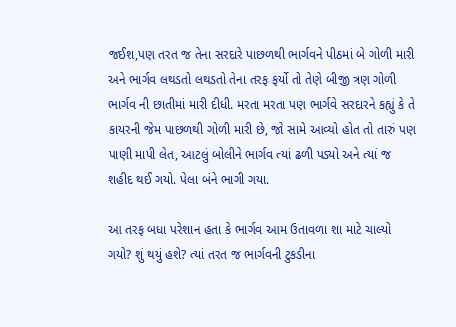જઈશ,પણ તરત જ તેના સરદારે પાછળથી ભાર્ગવને પીઠમાં બે ગોળી મારી અને ભાર્ગવ લથડતો લથડતો તેના તરફ ફર્યો તો તેણે બીજી ત્રણ ગોળી ભાર્ગવ ની છાતીમાં મારી દીધી. મરતા મરતા પણ ભાર્ગવે સરદારને કહ્યું કે તે કાયરની જેમ પાછળથી ગોળી મારી છે, જો સામે આવ્યો હોત તો તારું પણ પાણી માપી લેત, આટલું બોલીને ભાર્ગવ ત્યાં ઢળી પડ્યો અને ત્યાં જ શહીદ થઈ ગયો. પેલા બંને ભાગી ગયા.

આ તરફ બધા પરેશાન હતા કે ભાર્ગવ આમ ઉતાવળા શા માટે ચાલ્યો ગયો? શું થયું હશે? ત્યાં તરત જ ભાર્ગવની ટુકડીના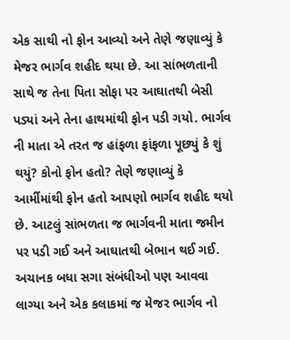એક સાથી નો ફોન આવ્યો અને તેણે જણાવ્યું કે મેજર ભાર્ગવ શહીદ થયા છે. આ સાંભળતાની સાથે જ તેના પિતા સોફા પર આઘાતથી બેસી પડ્યાં અને તેના હાથમાંથી ફોન પડી ગયો. ભાર્ગવ ની માતા એ તરત જ હાંફળા ફાંફળા પૂછ્યું કે શું થયું? કોનો ફોન હતો? તેણે જણાવ્યું કે આર્મીમાંથી ફોન હતો આપણો ભાર્ગવ શહીદ થયો છે. આટલું સાંભળતા જ ભાર્ગવની માતા જમીન પર પડી ગઈ અને આઘાતથી બેભાન થઈ ગઈ. અચાનક બધા સગા સંબંધીઓ પણ આવવા લાગ્યા અને એક કલાકમાં જ મેજર ભાર્ગવ નો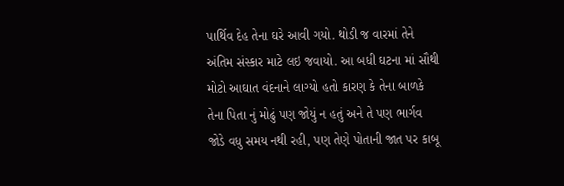પાર્થિવ દેહ તેના ઘરે આવી ગયો. થોડી જ વારમાં તેને અંતિમ સંસ્કાર માટે લઇ જવાયો. આ બધી ઘટના માં સૌથી મોટો આઘાત વંદનાને લાગ્યો હતો કારણ કે તેના બાળકે તેના પિતા નું મોઢું પણ જોયું ન હતું અને તે પણ ભાર્ગવ જોડે વધુ સમય નથી રહી, પણ તેણે પોતાની જાત પર કાબૂ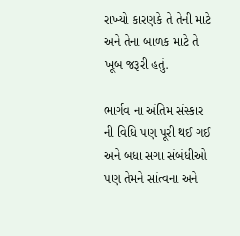રાખ્યો કારણકે તે તેની માટે અને તેના બાળક માટે તે ખૂબ જરૂરી હતું.

ભાર્ગવ ના અંતિમ સંસ્કાર ની વિધિ પણ પૂરી થઈ ગઈ અને બધા સગા સંબંધીઓ પણ તેમને સાંત્વના અને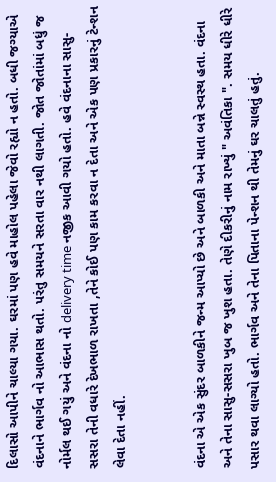દિલાસો આપીને ચાલ્યા ગયા. ઘરમાં પણ હવે માહોલ પહેલા જેવો રહ્યો ન હતો. બધી જગ્યાએ વંદનાને ભાર્ગવ નો આભાસ થતો. પરંતુ સમયને સરતા વાર નથી લાગતી. જોત જોતાંમાં બધું જ નોર્મલ થઈ ગયું અને વંદના નો delivery time નજીક આવી ગયો હતો. હવે વંદનાના સાસુ-સસરા તેની વધારે દેખભાળ રાખતા ,તેને કોઈ પણ કામ કરવા ન દેતા અને એક પણ પ્રકારનું ટેન્શન લેવા દેતા નહીં.


વંદના એ એક સુંદર બાળકીને જન્મ આપ્યો છે અને બાળકી અને માતા બન્ને સ્વસ્થ હતા. વંદના અને તેના સાસુ-સસરા ખુબ જ ખુશ હતા. તેણે દીકરીનું નામ રાખ્યું " અવંતિકા ". સમય ધીરે ધીરે પસાર થવા લાગ્યો હતો. ભાર્ગવ અને તેના પિતાના પેન્શન થી તેમનું ઘર ચાલતું હતું.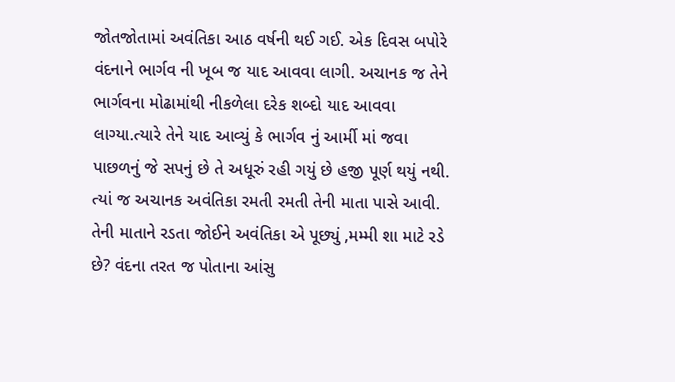જોતજોતામાં અવંતિકા આઠ વર્ષની થઈ ગઈ. એક દિવસ બપોરે વંદનાને ભાર્ગવ ની ખૂબ જ યાદ આવવા લાગી. અચાનક જ તેને ભાર્ગવના મોઢામાંથી નીકળેલા દરેક શબ્દો યાદ આવવા લાગ્યા.ત્યારે તેને યાદ આવ્યું કે ભાર્ગવ નું આર્મી માં જવા પાછળનું જે સપનું છે તે અધૂરું રહી ગયું છે હજી પૂર્ણ થયું નથી. ત્યાં જ અચાનક અવંતિકા રમતી રમતી તેની માતા પાસે આવી. તેની માતાને રડતા જોઈને અવંતિકા એ પૂછ્યું ,મમ્મી શા માટે રડે છે? વંદના તરત જ પોતાના આંસુ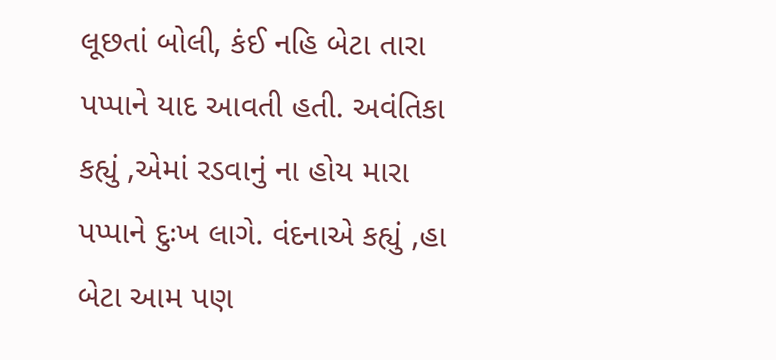લૂછતાં બોલી, કંઈ નહિ બેટા તારા પપ્પાને યાદ આવતી હતી. અવંતિકા કહ્યું ,એમાં રડવાનું ના હોય મારા પપ્પાને દુઃખ લાગે. વંદનાએ કહ્યું ,હા બેટા આમ પણ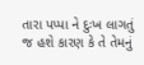તારા પપ્પા ને દુઃખ લાગતું જ હશે કારણ કે તે તેમનું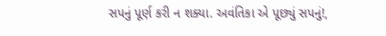સપનું પૂર્ણ કરી ન શક્યા. અવંતિકા એ પૂછ્યું સપનું!,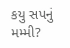કયુ સપનું મમ્મી?